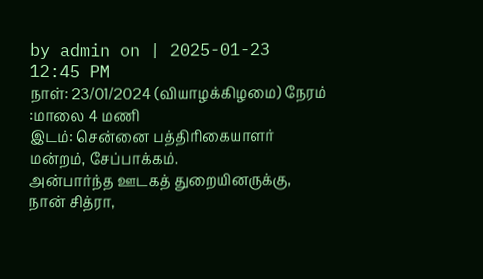by admin on | 2025-01-23 12:45 PM
நாள்: 23/01/2024 (வியாழக்கிழமை) நேரம் :மாலை 4 மணி
இடம்: சென்னை பத்திரிகையாளர் மன்றம், சேப்பாக்கம்.
அன்பார்ந்த ஊடகத் துறையினருக்கு, நான் சித்ரா,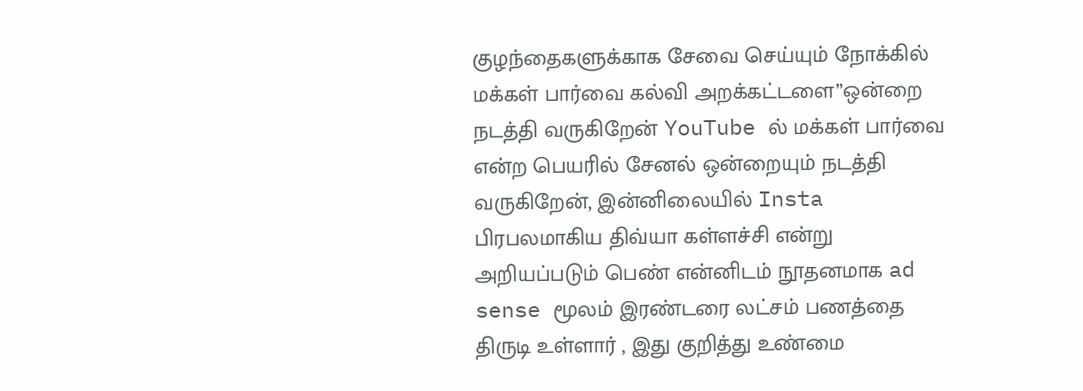குழந்தைகளுக்காக சேவை செய்யும் நோக்கில் மக்கள் பார்வை கல்வி அறக்கட்டளை”ஒன்றை நடத்தி வருகிறேன் YouTube ல் மக்கள் பார்வை என்ற பெயரில் சேனல் ஒன்றையும் நடத்தி வருகிறேன், இன்னிலையில் Insta பிரபலமாகிய திவ்யா கள்ளச்சி என்று அறியப்படும் பெண் என்னிடம் நூதனமாக ad sense மூலம் இரண்டரை லட்சம் பணத்தை திருடி உள்ளார் , இது குறித்து உண்மை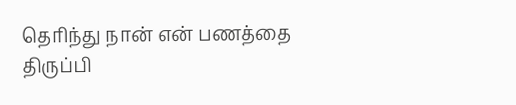தெரிந்து நான் என் பணத்தை திருப்பி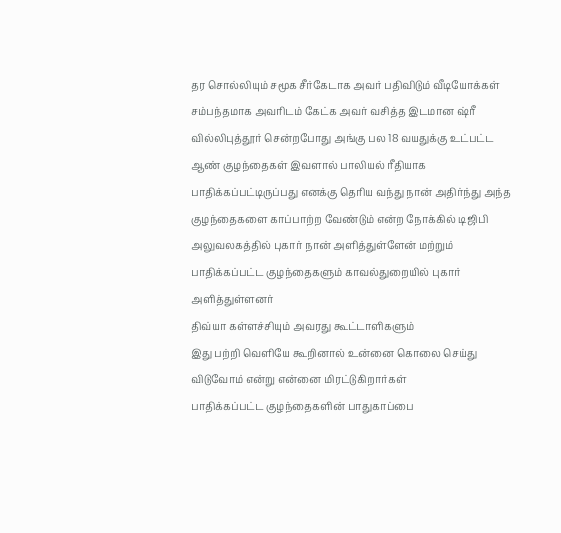தர சொல்லியும் சமூக சீர்கேடாக அவர் பதிவிடும் வீடியோக்கள் சம்பந்தமாக அவரிடம் கேட்க அவர் வசித்த இடமான ஷ்ரீ வில்லிபுத்தூர் சென்றபோது அங்கு பல 18 வயதுக்கு உட்பட்ட ஆண் குழந்தைகள் இவளால் பாலியல் ரீதியாக பாதிக்கப்பட்டிருப்பது எனக்கு தெரிய வந்து நான் அதிர்ந்து அந்த குழந்தைகளை காப்பாற்ற வேண்டும் என்ற நோக்கில் டிஜிபி அலுவலகத்தில் புகார் நான் அளித்துள்ளேன் மற்றும் பாதிக்கப்பட்ட குழந்தைகளும் காவல்துறையில் புகார் அளித்துள்ளனர்
திவ்யா கள்ளச்சியும் அவரது கூட்டாளிகளும்
இது பற்றி வெளியே கூறினால் உன்னை கொலை செய்து விடுவோம் என்று என்னை மிரட்டுகிறார்கள்
பாதிக்கப்பட்ட குழந்தைகளின் பாதுகாப்பை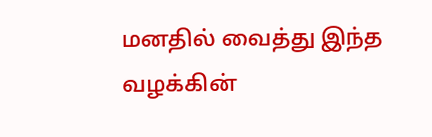மனதில் வைத்து இந்த வழக்கின்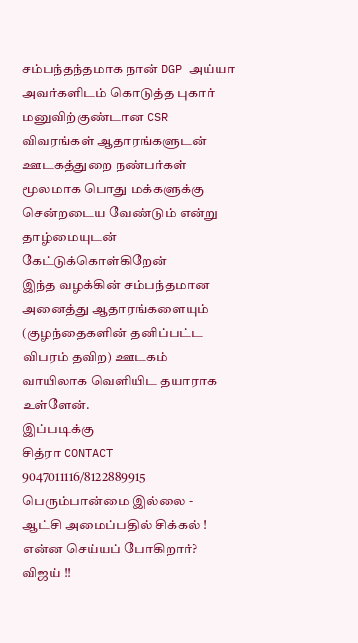சம்பந்தந்தமாக நான் DGP அய்யா அவர்களிடம் கொடுத்த புகார் மனுவிற்குண்டான CSR விவரங்கள் ஆதாரங்களுடன்
ஊடகத்துறை நண்பர்கள் மூலமாக பொது மக்களுக்கு சென்றடைய வேண்டும் என்று தாழ்மையுடன் கேட்டுக்கொள்கிறேன்
இந்த வழக்கின் சம்பந்தமான அனைத்து ஆதாரங்களையும் (குழந்தைகளின் தனிப்பட்ட விபரம் தவிற) ஊடகம் வாயிலாக வெளியிட தயாராக உள்ளேன்.
இப்படிக்கு
சித்ரா CONTACT 9047011116/8122889915
பெரும்பான்மை இல்லை - ஆட்சி அமைப்பதில் சிக்கல் ! என்ன செய்யப் போகிறார்? விஜய் !!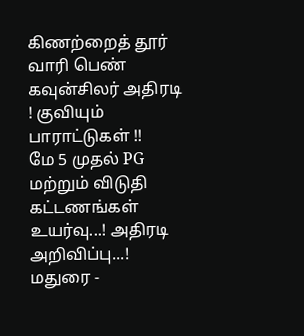கிணற்றைத் தூர் வாரி பெண் கவுன்சிலர் அதிரடி ! குவியும் பாராட்டுகள் !!
மே 5 முதல் PG மற்றும் விடுதி கட்டணங்கள் உயர்வு...! அதிரடி அறிவிப்பு...!
மதுரை -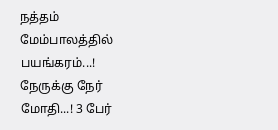நத்தம் மேம்பாலத்தில் பயங்கரம்...! நேருக்கு நேர் மோதி...! 3 பேர்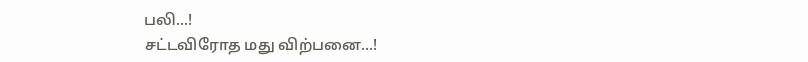பலி...!
சட்டவிரோத மது விற்பனை...!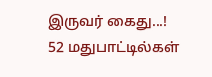இருவர் கைது...! 52 மதுபாட்டில்கள்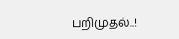பறிமுதல்..!